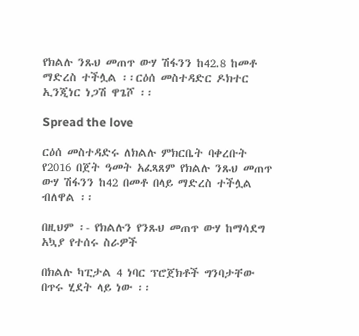የክልሉ ንጹህ መጠጥ ውሃ ሽፋንን ከ42.8 ከመቶ ማድረስ ተችሏል ፡፡ርዕሰ መስተዳድር ዶክተር ኢንጂነር ነጋሽ ዋጌሾ ፡፡

Spread the love

ርዕሰ መስተዳድሩ ለክልሉ ምክርቤት ባቀረቡት የ2016 በጀት ዓመት አፈጻጸም የክልሉ ንጹህ መጠጥ ውሃ ሽፋንን ከ42 በመቶ በላይ ማድረስ ተችሏል ብለዋል ፡፡

በዚህም ፡- የክልሉን የንጹህ መጠጥ ውሃ ከማሳደግ አኳያ የተሰሩ ስራዎች

በክልሉ ካፒታል 4 ነባር ፕሮጀክቶች ግንባታቸው በጥሩ ሂደት ላይ ነው ፡፡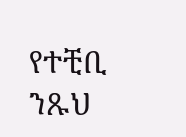የተቺቢ ንጹህ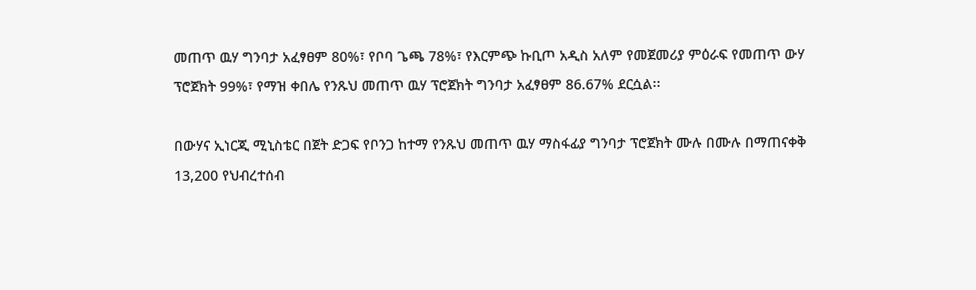መጠጥ ዉሃ ግንባታ አፈፃፀም 80%፣ የቦባ ጌጫ 78%፣ የእርምጭ ኩቢጦ አዲስ አለም የመጀመሪያ ምዕራፍ የመጠጥ ውሃ ፕሮጀክት 99%፣ የማዝ ቀበሌ የንጹህ መጠጥ ዉሃ ፕሮጀክት ግንባታ አፈፃፀም 86.67% ደርሷል፡፡

በውሃና ኢነርጂ ሚኒስቴር በጀት ድጋፍ የቦንጋ ከተማ የንጹህ መጠጥ ዉሃ ማስፋፊያ ግንባታ ፕሮጀክት ሙሉ በሙሉ በማጠናቀቅ 13,200 የህብረተሰብ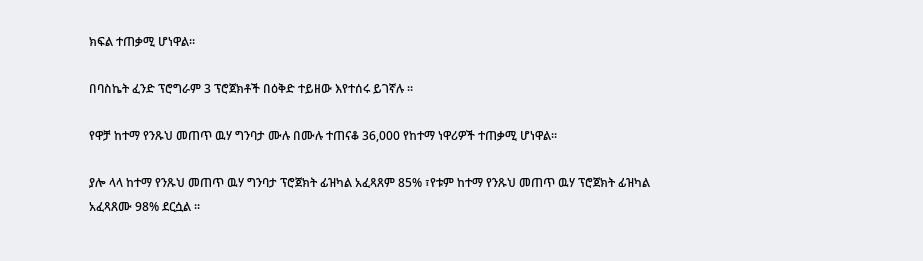ክፍል ተጠቃሚ ሆነዋል።

በባስኬት ፈንድ ፕሮግራም 3 ፕሮጀክቶች በዕቅድ ተይዘው እየተሰሩ ይገኛሉ ፡፡

የዋቻ ከተማ የንጹህ መጠጥ ዉሃ ግንባታ ሙሉ በሙሉ ተጠናቆ 36,000 የከተማ ነዋሪዎች ተጠቃሚ ሆነዋል፡፡

ያሎ ላላ ከተማ የንጹህ መጠጥ ዉሃ ግንባታ ፕሮጀክት ፊዝካል አፈጻጸም 85% ፣የቱም ከተማ የንጹህ መጠጥ ዉሃ ፕሮጀክት ፊዝካል አፈጻጸሙ 98% ደርሷል ፡፡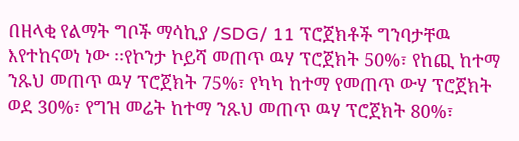በዘላቂ የልማት ግቦች ማሳኪያ /SDG/ 11 ፕሮጀክቶች ግንባታቸዉ እየተከናወነ ነው ፡፡የኮንታ ኮይሻ መጠጥ ዉሃ ፕሮጀክት 50%፣ የከጪ ከተማ ንጹህ መጠጥ ዉሃ ፕሮጀክት 75%፣ የካካ ከተማ የመጠጥ ውሃ ፕሮጀክት ወደ 30%፣ የግዝ መሬት ከተማ ንጹህ መጠጥ ዉሃ ፕሮጀክት 80%፣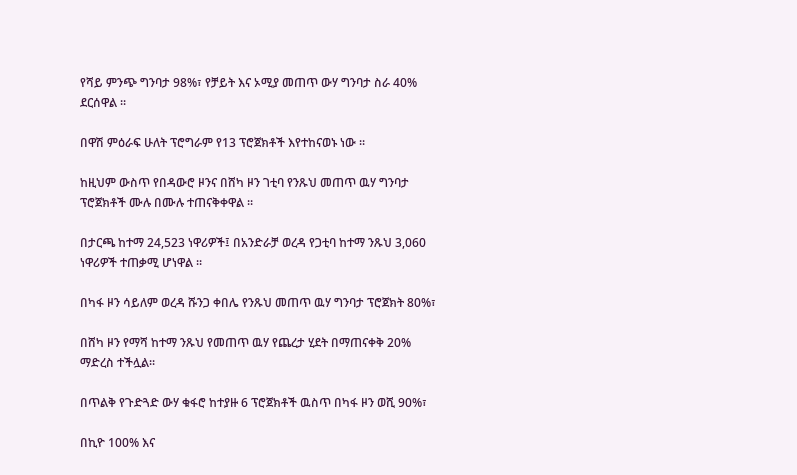የሻይ ምንጭ ግንባታ 98%፣ የቻይት እና ኦሚያ መጠጥ ውሃ ግንባታ ስራ 40% ደርሰዋል ፡፡

በዋሽ ምዕራፍ ሁለት ፕሮግራም የ13 ፕሮጀክቶች እየተከናወኑ ነው ፡፡

ከዚህም ውስጥ የበዳውሮ ዞንና በሸካ ዞን ገቲባ የንጹህ መጠጥ ዉሃ ግንባታ ፕሮጀክቶች ሙሉ በሙሉ ተጠናቅቀዋል ፡፡

በታርጫ ከተማ 24,523 ነዋሪዎች፤ በአንድራቻ ወረዳ የጋቲባ ከተማ ንጹህ 3,060 ነዋሪዎች ተጠቃሚ ሆነዋል ፡፡

በካፋ ዞን ሳይለም ወረዳ ሹንጋ ቀበሌ የንጹህ መጠጥ ዉሃ ግንባታ ፕሮጀክት 80%፣

በሸካ ዞን የማሻ ከተማ ንጹህ የመጠጥ ዉሃ የጨረታ ሂደት በማጠናቀቅ 20% ማድረስ ተችሏል፡፡

በጥልቅ የጉድጓድ ውሃ ቁፋሮ ከተያዙ 6 ፕሮጀክቶች ዉስጥ በካፋ ዞን ወሺ 90%፣

በኪዮ 100% እና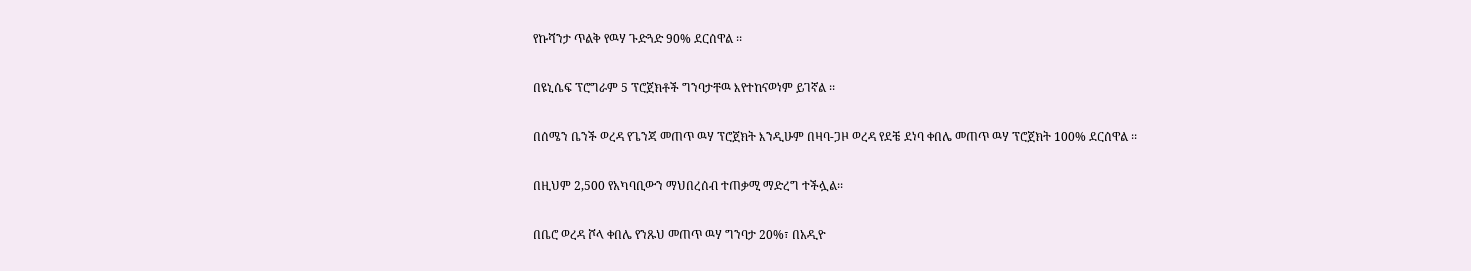የኩሻንታ ጥልቅ የዉሃ ጉድጓድ 90% ደርሰዋል ፡፡

በዩኒሴፍ ፕሮግራም 5 ፕሮጀክቶች ግንባታቸዉ እየተከናወነም ይገኛል ፡፡

በሰሜን ቤንች ወረዳ የጌንጃ መጠጥ ዉሃ ፕሮጀክት እንዲሁም በዛባ-ጋዞ ወረዳ የደቼ ደነባ ቀበሌ መጠጥ ዉሃ ፕሮጀክት 100% ደርሰዋል ፡፡

በዚህም 2,500 የአካባቢውን ማህበረሰብ ተጠቃሚ ማድረግ ተችሏል፡፡

በቤሮ ወረዳ ሾላ ቀበሌ የንጹህ መጠጥ ዉሃ ግንባታ 20%፣ በአዲዮ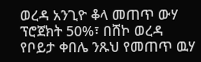ወረዳ አንጊዮ ቆላ መጠጥ ውሃ ፕሮጀክት 50%፣ በሸኮ ወረዳ የቦይታ ቀበሌ ንጹህ የመጠጥ ዉሃ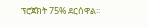ፕሮጀክት 75% ደርሰዋል፡፡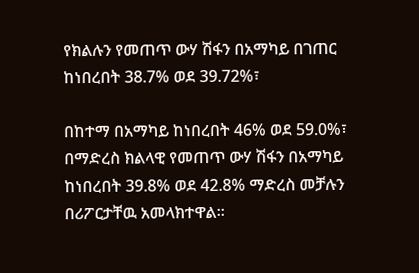የክልሉን የመጠጥ ውሃ ሽፋን በአማካይ በገጠር ከነበረበት 38.7% ወደ 39.72%፣

በከተማ በአማካይ ከነበረበት 46% ወደ 59.0%፣ በማድረስ ክልላዊ የመጠጥ ውሃ ሽፋን በአማካይ ከነበረበት 39.8% ወደ 42.8% ማድረስ መቻሉን በሪፖርታቸዉ አመላክተዋል።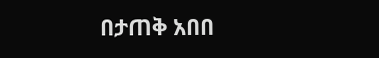በታጠቅ አበበ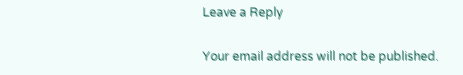Leave a Reply

Your email address will not be published.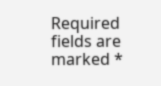Required fields are marked *